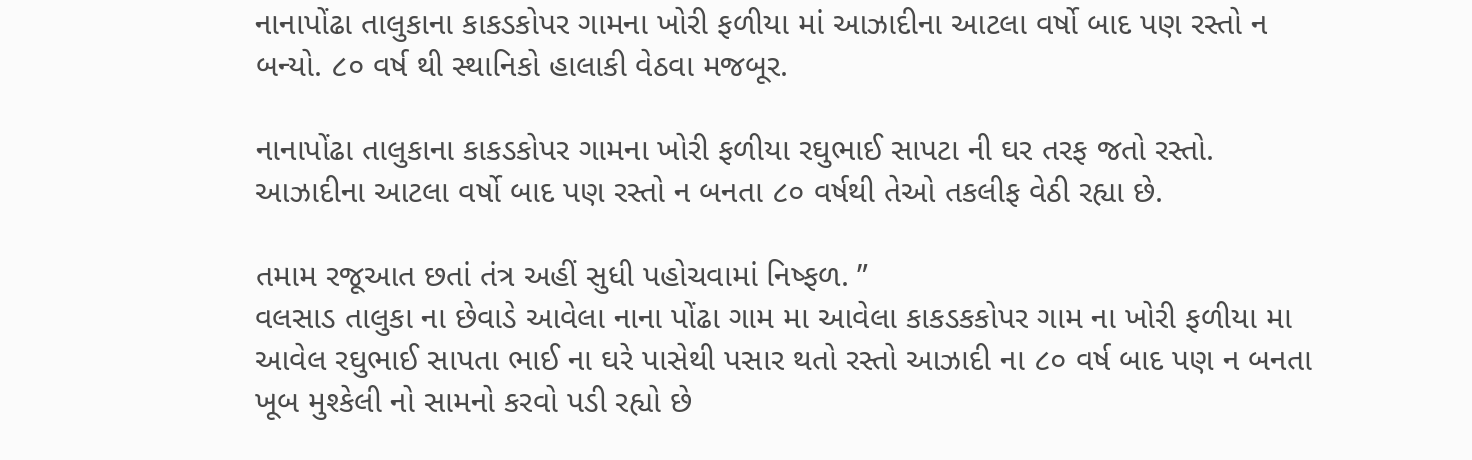નાનાપોંઢા તાલુકાના કાકડકોપર ગામના ખોરી ફળીયા માં આઝાદીના આટલા વર્ષો બાદ પણ રસ્તો ન બન્યો. ૮૦‌ વર્ષ થી સ્થાનિકો હાલાકી વેઠવા મજબૂર.

નાનાપોંઢા તાલુકાના કાકડકોપર ગામના ખોરી ફળીયા રઘુભાઈ સાપટા ની ઘર તરફ જતો રસ્તો.
આઝાદીના આટલા વર્ષો બાદ પણ રસ્તો ન બનતા ૮૦‌ વર્ષથી તેઓ તકલીફ વેઠી રહ્યા છે.

તમામ રજૂઆત છતાં તંત્ર અહીં સુધી પહોચવામાં નિષ્ફળ. ”
વલસાડ તાલુકા ના છેવાડે આવેલા નાના પોંઢા ગામ મા આવેલા કાકડકકોપર ગામ ના ખોરી ફળીયા મા આવેલ રઘુભાઈ સાપતા ભાઈ ના ઘરે પાસેથી પસાર થતો રસ્તો આઝાદી ના ૮૦ વર્ષ બાદ પણ ન બનતા ખૂબ મુશ્કેલી નો સામનો કરવો પડી રહ્યો છે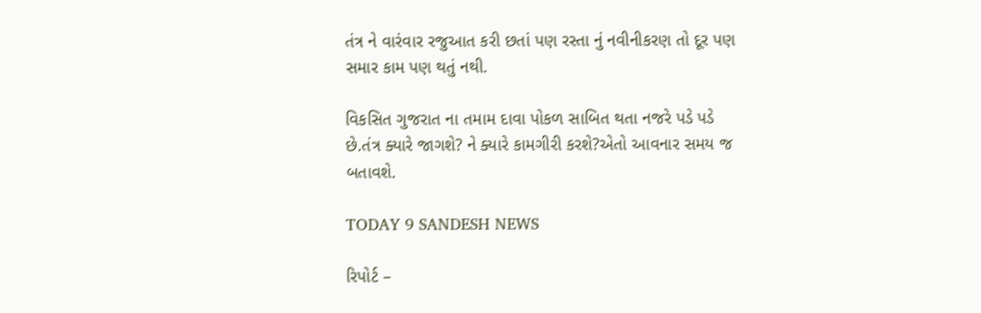તંત્ર ને વારંવાર રજુઆત કરી છતાં પણ રસ્તા નું નવીનીકરણ તો દૂર પણ સમાર કામ પણ થતું નથી.

વિકસિત ગુજરાત ના તમામ દાવા પોકળ સાબિત થતા નજરે પડે પડે છે.તંત્ર ક્યારે જાગશે? ને ક્યારે કામગીરી કરશે?એતો આવનાર સમય જ બતાવશે.

TODAY 9 SANDESH NEWS

રિપોર્ટ –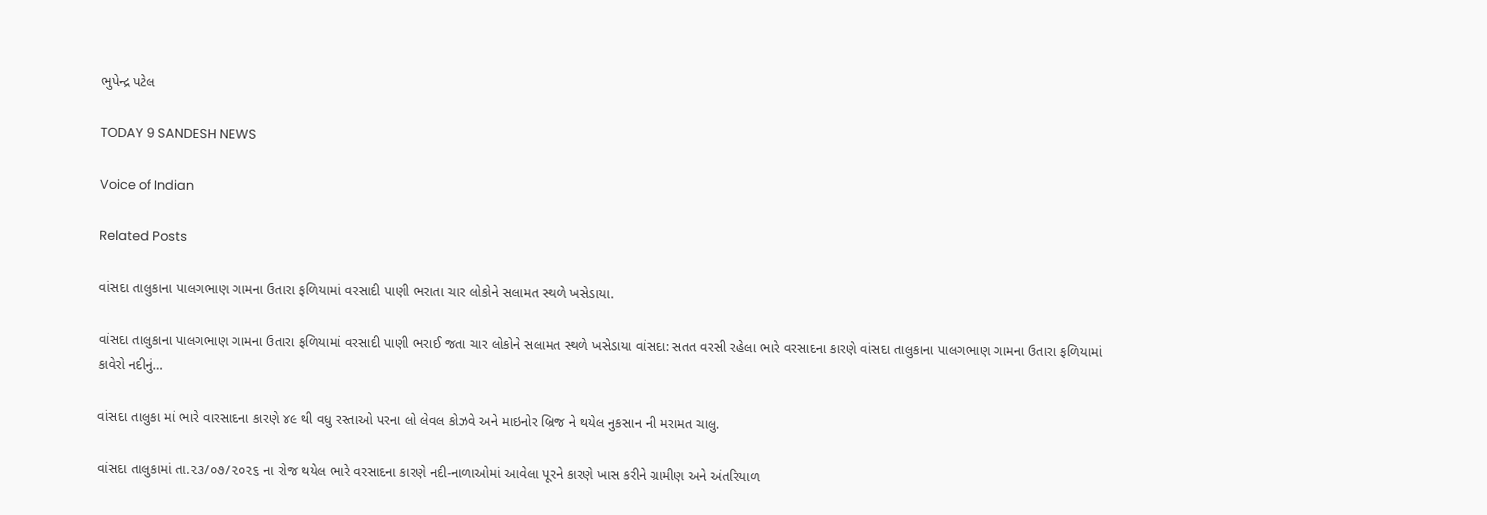ભુપેન્દ્ર પટેલ

TODAY 9 SANDESH NEWS

Voice of Indian

Related Posts

વાંસદા તાલુકાના પાલગભાણ ગામના ઉતારા ફળિયામાં વરસાદી પાણી ભરાતા ચાર લોકોને સલામત સ્થળે ખસેડાયા.

વાંસદા તાલુકાના પાલગભાણ ગામના ઉતારા ફળિયામાં વરસાદી પાણી ભરાઈ જતા ચાર લોકોને સલામત સ્થળે ખસેડાયા વાંસદા: સતત વરસી રહેલા ભારે વરસાદના કારણે વાંસદા તાલુકાના પાલગભાણ ગામના ઉતારા ફળિયામાં કાવેરો નદીનું…

વાંસદા તાલુકા માં ભારે વારસાદના કારણે ૪૯ થી વધુ રસ્તાઓ પરના લો લેવલ કોઝવે અને માઇનોર બ્રિજ ને થયેલ નુકસાન ની મરામત ચાલુ.

વાંસદા તાલુકામાં તા.૨૩/૦૭/૨૦૨૬ ના રોજ થયેલ ભારે વરસાદના કારણે નદી-નાળાઓમાં આવેલા પૂરને કારણે ખાસ કરીને ગ્રામીણ અને અંતરિયાળ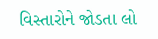વિસ્તારોને જોડતા લો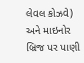લેવલ કોઝવે) અને માઇનોર બ્રિજ પર પાણી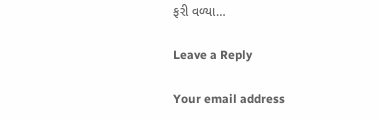ફરી વળ્યા…

Leave a Reply

Your email address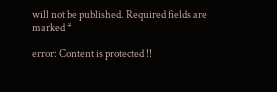will not be published. Required fields are marked *

error: Content is protected !!